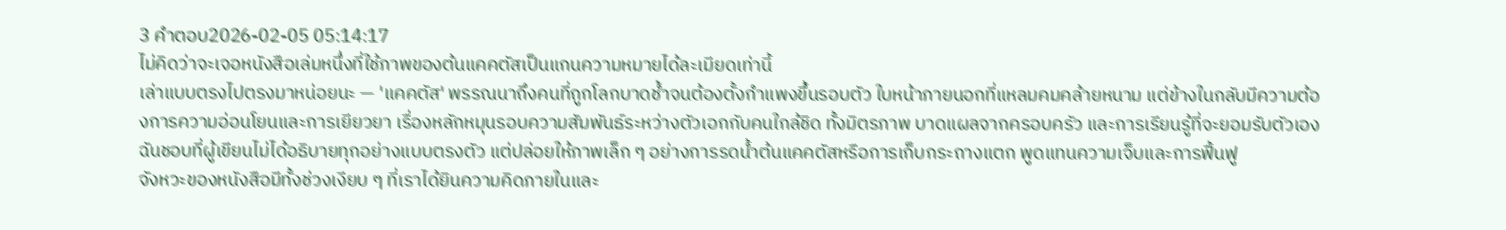3 คำตอบ2026-02-05 05:14:17
ไม่คิดว่าจะเจอหนังสือเล่มหนึ่งที่ใช้ภาพของต้นแคคตัสเป็นแกนความหมายได้ละเมียดเท่านี้
เล่าแบบตรงไปตรงมาหน่อยนะ — 'แคคตัส' พรรณนาถึงคนที่ถูกโลกบาดช้ำจนต้องตั้งกำแพงขึ้นรอบตัว ใบหน้าภายนอกที่แหลมคมคล้ายหนาม แต่ข้างในกลับมีความต้องการความอ่อนโยนและการเยียวยา เรื่องหลักหมุนรอบความสัมพันธ์ระหว่างตัวเอกกับคนใกล้ชิด ทั้งมิตรภาพ บาดแผลจากครอบครัว และการเรียนรู้ที่จะยอมรับตัวเอง ฉันชอบที่ผู้เขียนไม่ได้อธิบายทุกอย่างแบบตรงตัว แต่ปล่อยให้ภาพเล็ก ๆ อย่างการรดน้ำต้นแคคตัสหรือการเก็บกระถางแตก พูดแทนความเจ็บและการฟื้นฟู
จังหวะของหนังสือมีทั้งช่วงเงียบ ๆ ที่เราได้ยินความคิดภายในและ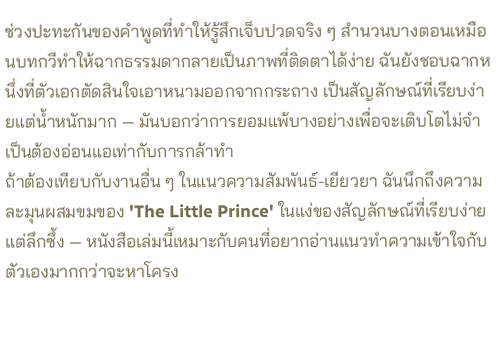ช่วงปะทะกันของคำพูดที่ทำให้รู้สึกเจ็บปวดจริง ๆ สำนวนบางตอนเหมือนบทกวีทำให้ฉากธรรมดากลายเป็นภาพที่ติดตาได้ง่าย ฉันยังชอบฉากหนึ่งที่ตัวเอกตัดสินใจเอาหนามออกจากกระถาง เป็นสัญลักษณ์ที่เรียบง่ายแต่น้ำหนักมาก — มันบอกว่าการยอมแพ้บางอย่างเพื่อจะเติบโตไม่จำเป็นต้องอ่อนแอเท่ากับการกล้าทำ
ถ้าต้องเทียบกับงานอื่น ๆ ในแนวความสัมพันธ์-เยียวยา ฉันนึกถึงความละมุนผสมขมของ 'The Little Prince' ในแง่ของสัญลักษณ์ที่เรียบง่ายแต่ลึกซึ้ง — หนังสือเล่มนี้เหมาะกับคนที่อยากอ่านแนวทำความเข้าใจกับตัวเองมากกว่าจะหาโครง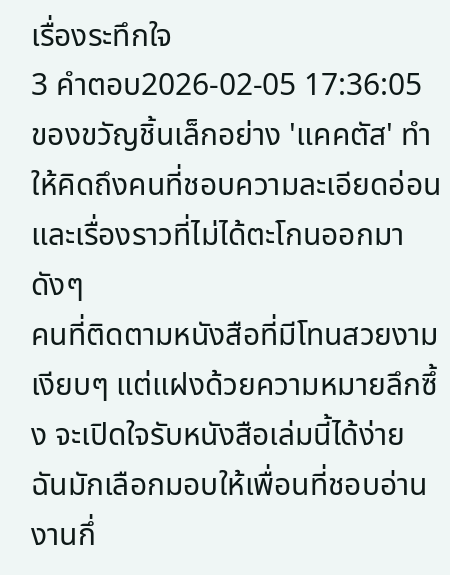เรื่องระทึกใจ
3 คำตอบ2026-02-05 17:36:05
ของขวัญชิ้นเล็กอย่าง 'แคคตัส' ทำให้คิดถึงคนที่ชอบความละเอียดอ่อนและเรื่องราวที่ไม่ได้ตะโกนออกมาดังๆ
คนที่ติดตามหนังสือที่มีโทนสวยงาม เงียบๆ แต่แฝงด้วยความหมายลึกซึ้ง จะเปิดใจรับหนังสือเล่มนี้ได้ง่าย ฉันมักเลือกมอบให้เพื่อนที่ชอบอ่านงานกึ่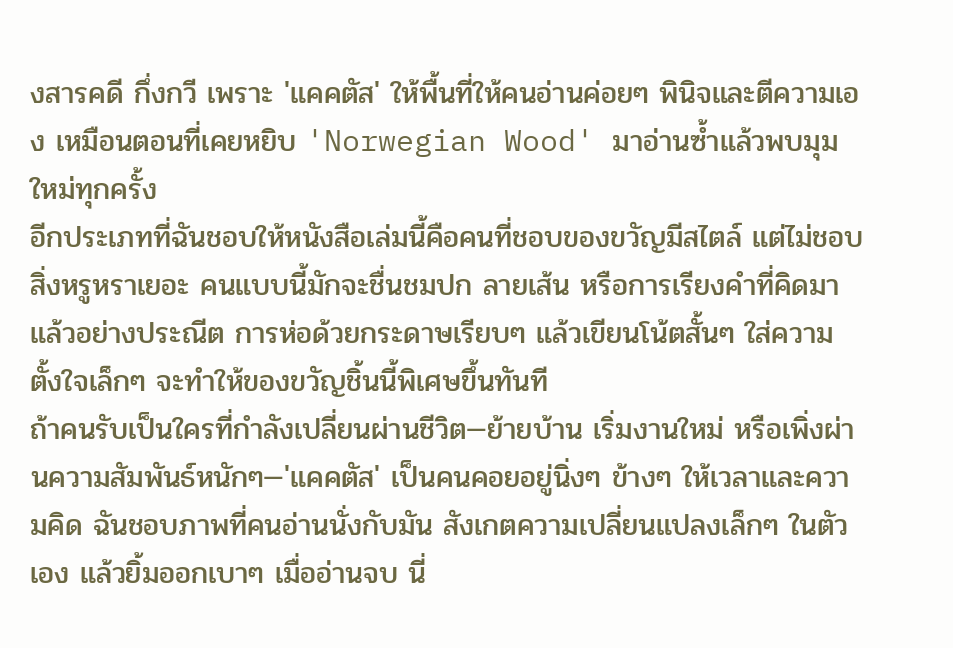งสารคดี กึ่งกวี เพราะ 'แคคตัส' ให้พื้นที่ให้คนอ่านค่อยๆ พินิจและตีความเอง เหมือนตอนที่เคยหยิบ 'Norwegian Wood' มาอ่านซ้ำแล้วพบมุมใหม่ทุกครั้ง
อีกประเภทที่ฉันชอบให้หนังสือเล่มนี้คือคนที่ชอบของขวัญมีสไตล์ แต่ไม่ชอบสิ่งหรูหราเยอะ คนแบบนี้มักจะชื่นชมปก ลายเส้น หรือการเรียงคำที่คิดมาแล้วอย่างประณีต การห่อด้วยกระดาษเรียบๆ แล้วเขียนโน้ตสั้นๆ ใส่ความตั้งใจเล็กๆ จะทำให้ของขวัญชิ้นนี้พิเศษขึ้นทันที
ถ้าคนรับเป็นใครที่กำลังเปลี่ยนผ่านชีวิต—ย้ายบ้าน เริ่มงานใหม่ หรือเพิ่งผ่านความสัมพันธ์หนักๆ—'แคคตัส' เป็นคนคอยอยู่นิ่งๆ ข้างๆ ให้เวลาและความคิด ฉันชอบภาพที่คนอ่านนั่งกับมัน สังเกตความเปลี่ยนแปลงเล็กๆ ในตัวเอง แล้วยิ้มออกเบาๆ เมื่ออ่านจบ นี่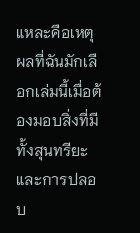แหละคือเหตุผลที่ฉันมักเลือกเล่มนี้เมื่อต้องมอบสิ่งที่มีทั้งสุนทรียะและการปลอบ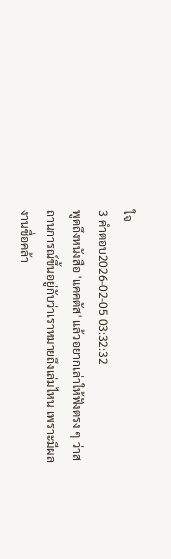ใจ
3 คำตอบ2026-02-05 03:32:32
พูดถึงหนังสือ 'แคคตัส' แล้วอยากเล่าให้ฟังตรง ๆ ว่าสถานการณ์ขึ้นอยู่กับว่าเราหมายถึงเล่มไหน เพราะมีผลงานชื่อคล้า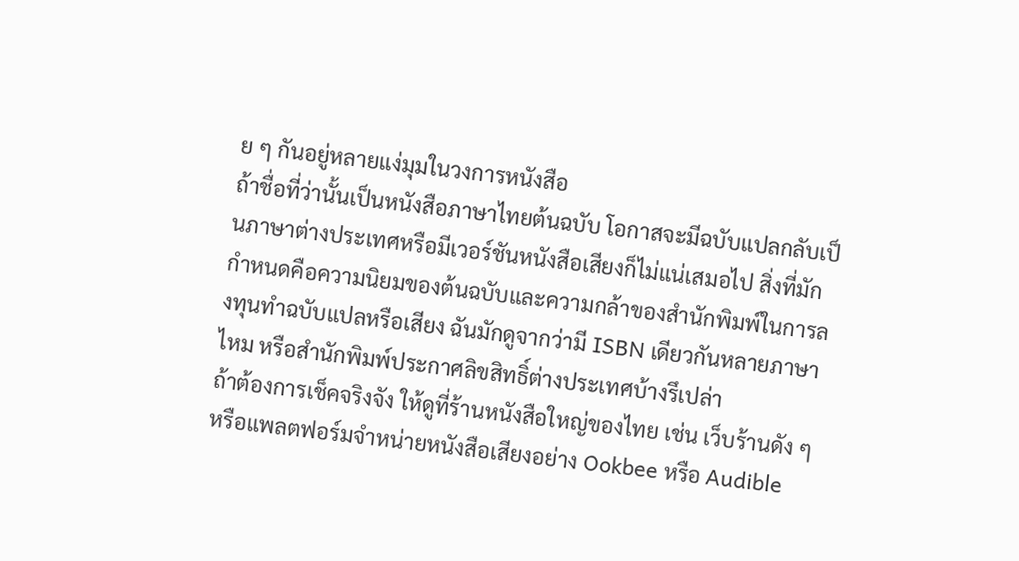ย ๆ กันอยู่หลายแง่มุมในวงการหนังสือ
ถ้าชื่อที่ว่านั้นเป็นหนังสือภาษาไทยต้นฉบับ โอกาสจะมีฉบับแปลกลับเป็นภาษาต่างประเทศหรือมีเวอร์ชันหนังสือเสียงก็ไม่แน่เสมอไป สิ่งที่มักกำหนดคือความนิยมของต้นฉบับและความกล้าของสำนักพิมพ์ในการลงทุนทำฉบับแปลหรือเสียง ฉันมักดูจากว่ามี ISBN เดียวกันหลายภาษาไหม หรือสำนักพิมพ์ประกาศลิขสิทธิ์ต่างประเทศบ้างรึเปล่า
ถ้าต้องการเช็คจริงจัง ให้ดูที่ร้านหนังสือใหญ่ของไทย เช่น เว็บร้านดัง ๆ หรือแพลตฟอร์มจำหน่ายหนังสือเสียงอย่าง Ookbee หรือ Audible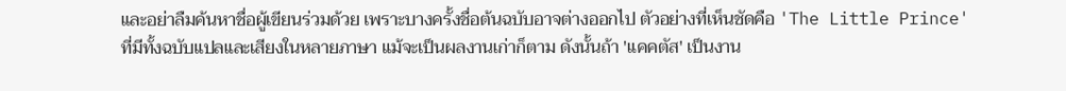และอย่าลืมค้นหาชื่อผู้เขียนร่วมด้วย เพราะบางครั้งชื่อต้นฉบับอาจต่างออกไป ตัวอย่างที่เห็นชัดคือ 'The Little Prince' ที่มีทั้งฉบับแปลและเสียงในหลายภาษา แม้จะเป็นผลงานเก่าก็ตาม ดังนั้นถ้า 'แคคตัส' เป็นงาน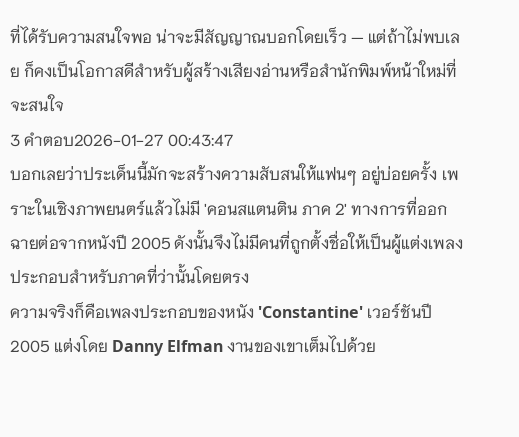ที่ได้รับความสนใจพอ น่าจะมีสัญญาณบอกโดยเร็ว — แต่ถ้าไม่พบเลย ก็คงเป็นโอกาสดีสำหรับผู้สร้างเสียงอ่านหรือสำนักพิมพ์หน้าใหม่ที่จะสนใจ
3 คำตอบ2026-01-27 00:43:47
บอกเลยว่าประเด็นนี้มักจะสร้างความสับสนให้แฟนๆ อยู่บ่อยครั้ง เพราะในเชิงภาพยนตร์แล้วไม่มี 'คอนสแตนติน ภาค 2' ทางการที่ออกฉายต่อจากหนังปี 2005 ดังนั้นจึงไม่มีคนที่ถูกตั้งชื่อให้เป็นผู้แต่งเพลงประกอบสำหรับภาคที่ว่านั้นโดยตรง
ความจริงก็คือเพลงประกอบของหนัง 'Constantine' เวอร์ชันปี 2005 แต่งโดย Danny Elfman งานของเขาเต็มไปด้วย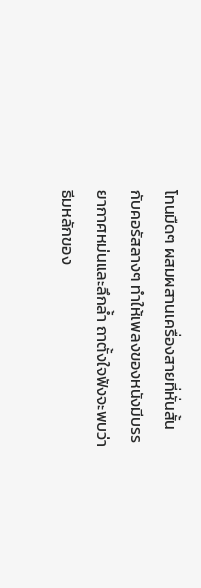โทนมืดๆ ผสมผสานเครื่องสายที่หั่นสั้นกับคอรัสลางๆ ทำให้เพลงของหนังมีบรรยากาศหม่นและลึกล้ำ ถาตั้งใจฟังจะพบว่าธีมหลักของ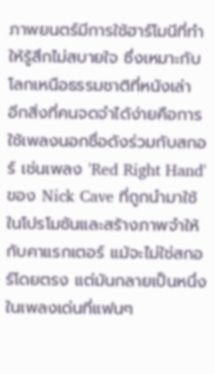ภาพยนตร์มีการใช้ฮาร์โมนีที่ทำให้รู้สึกไม่สบายใจ ซึ่งเหมาะกับโลกเหนือธรรมชาติที่หนังเล่า
อีกสิ่งที่คนจดจำได้ง่ายคือการใช้เพลงนอกชื่อดังร่วมกับสกอร์ เช่นเพลง 'Red Right Hand' ของ Nick Cave ที่ถูกนำมาใช้ในโปรโมชันและสร้างภาพจำให้กับคาแรกเตอร์ แม้จะไม่ใช่สกอร์โดยตรง แต่มันกลายเป็นหนึ่งในเพลงเด่นที่แฟนๆ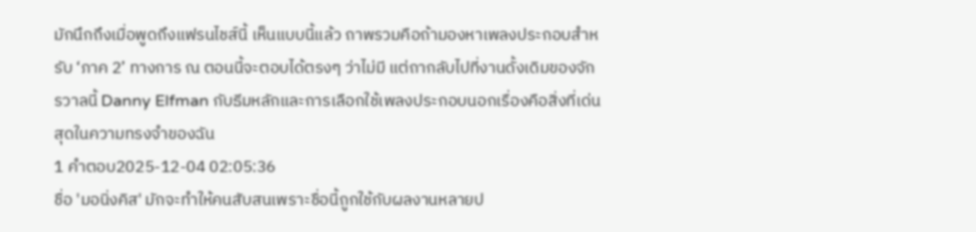มักนึกถึงเมื่อพูดถึงแฟรนไชส์นี้ เห็นแบบนี้แล้ว ถาพรวมคือถ้ามองหาเพลงประกอบสำหรับ ‘ภาค 2’ ทางการ ณ ตอนนี้จะตอบได้ตรงๆ ว่าไม่มี แต่ถากลับไปที่งานดั้งเดิมของจักรวาลนี้ Danny Elfman กับธีมหลักและการเลือกใช้เพลงประกอบนอกเรื่องคือสิ่งที่เด่นสุดในความทรงจำของฉัน
1 คำตอบ2025-12-04 02:05:36
ชื่อ 'มอนิ่งคิส' มักจะทำให้คนสับสนเพราะชื่อนี้ถูกใช้กับผลงานหลายป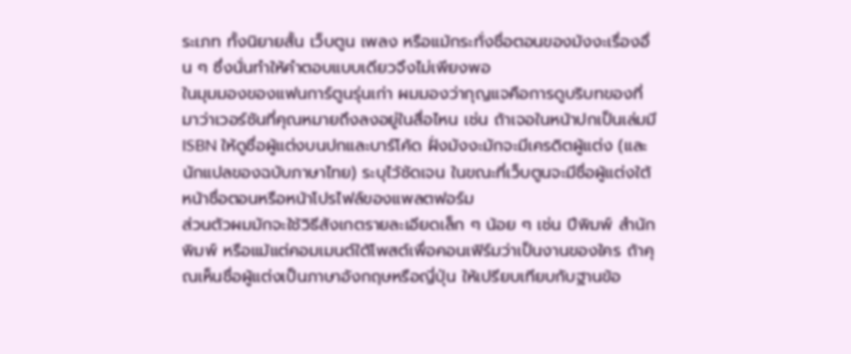ระเภท ทั้งนิยายสั้น เว็บตูน เพลง หรือแม้กระทั่งชื่อตอนของมังงะเรื่องอื่น ๆ ซึ่งนั่นทำให้คำตอบแบบเดียวจึงไม่เพียงพอ
ในมุมมองของแฟนการ์ตูนรุ่นเก่า ผมมองว่ากุญแจคือการดูบริบทของที่มาว่าเวอร์ชันที่คุณหมายถึงลงอยู่ในสื่อไหน เช่น ถ้าเจอในหน้าปกเป็นเล่มมี ISBN ให้ดูชื่อผู้แต่งบนปกและบาร์โค้ด ฝั่งมังงะมักจะมีเครดิตผู้แต่ง (และนักแปลของฉบับภาษาไทย) ระบุไว้ชัดเจน ในขณะที่เว็บตูนจะมีชื่อผู้แต่งใต้หน้าชื่อตอนหรือหน้าโปรไฟล์ของแพลตฟอร์ม
ส่วนตัวผมมักจะใช้วิธีสังเกตรายละเอียดเล็ก ๆ น้อย ๆ เช่น ปีพิมพ์ สำนักพิมพ์ หรือแม้แต่คอมเมนต์ใต้โพสต์เพื่อคอนเฟิร์มว่าเป็นงานของใคร ถ้าคุณเห็นชื่อผู้แต่งเป็นภาษาอังกฤษหรือญี่ปุ่น ให้เปรียบเทียบกับฐานข้อ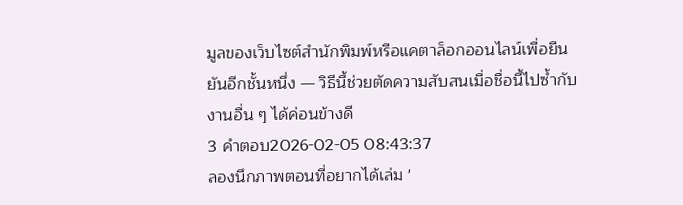มูลของเว็บไซต์สำนักพิมพ์หรือแคตาล็อกออนไลน์เพื่อยืนยันอีกชั้นหนึ่ง — วิธีนี้ช่วยตัดความสับสนเมื่อชื่อนี้ไปซ้ำกับงานอื่น ๆ ได้ค่อนข้างดี
3 คำตอบ2026-02-05 08:43:37
ลองนึกภาพตอนที่อยากได้เล่ม '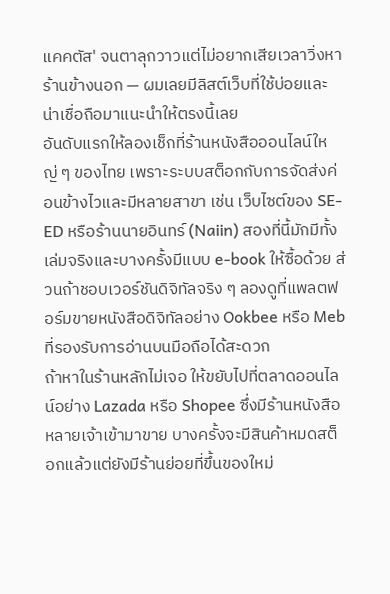แคคตัส' จนตาลุกวาวแต่ไม่อยากเสียเวลาวิ่งหาร้านข้างนอก — ผมเลยมีลิสต์เว็บที่ใช้บ่อยและน่าเชื่อถือมาแนะนำให้ตรงนี้เลย
อันดับแรกให้ลองเช็กที่ร้านหนังสือออนไลน์ใหญ่ ๆ ของไทย เพราะระบบสต็อกกับการจัดส่งค่อนข้างไวและมีหลายสาขา เช่น เว็บไซต์ของ SE-ED หรือร้านนายอินทร์ (Naiin) สองที่นี้มักมีทั้งเล่มจริงและบางครั้งมีแบบ e-book ให้ซื้อด้วย ส่วนถ้าชอบเวอร์ชันดิจิทัลจริง ๆ ลองดูที่แพลตฟอร์มขายหนังสือดิจิทัลอย่าง Ookbee หรือ Meb ที่รองรับการอ่านบนมือถือได้สะดวก
ถ้าหาในร้านหลักไม่เจอ ให้ขยับไปที่ตลาดออนไลน์อย่าง Lazada หรือ Shopee ซึ่งมีร้านหนังสือหลายเจ้าเข้ามาขาย บางครั้งจะมีสินค้าหมดสต็อกแล้วแต่ยังมีร้านย่อยที่ขึ้นของใหม่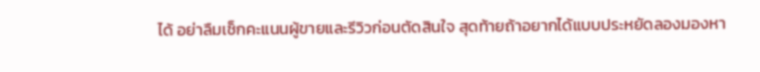ได้ อย่าลืมเช็กคะแนนผู้ขายและรีวิวก่อนตัดสินใจ สุดท้ายถ้าอยากได้แบบประหยัดลองมองหา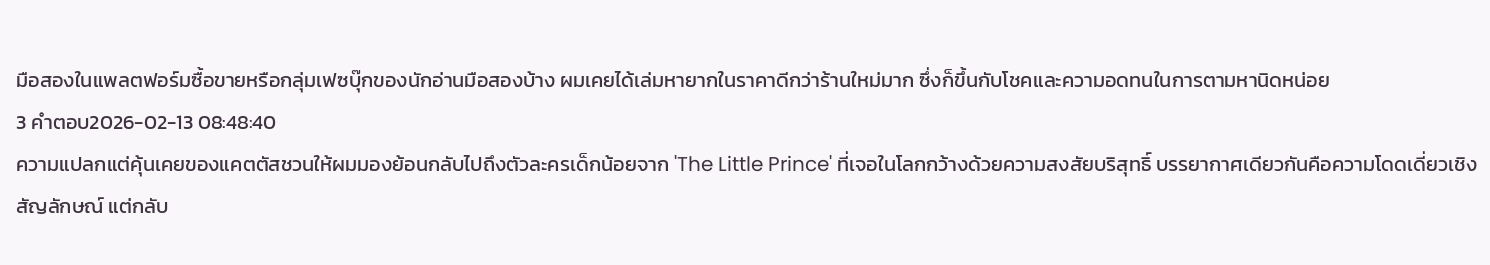มือสองในแพลตฟอร์มซื้อขายหรือกลุ่มเฟซบุ๊กของนักอ่านมือสองบ้าง ผมเคยได้เล่มหายากในราคาดีกว่าร้านใหม่มาก ซึ่งก็ขึ้นกับโชคและความอดทนในการตามหานิดหน่อย
3 คำตอบ2026-02-13 08:48:40
ความแปลกแต่คุ้นเคยของแคตตัสชวนให้ผมมองย้อนกลับไปถึงตัวละครเด็กน้อยจาก 'The Little Prince' ที่เจอในโลกกว้างด้วยความสงสัยบริสุทธิ์ บรรยากาศเดียวกันคือความโดดเดี่ยวเชิงสัญลักษณ์ แต่กลับ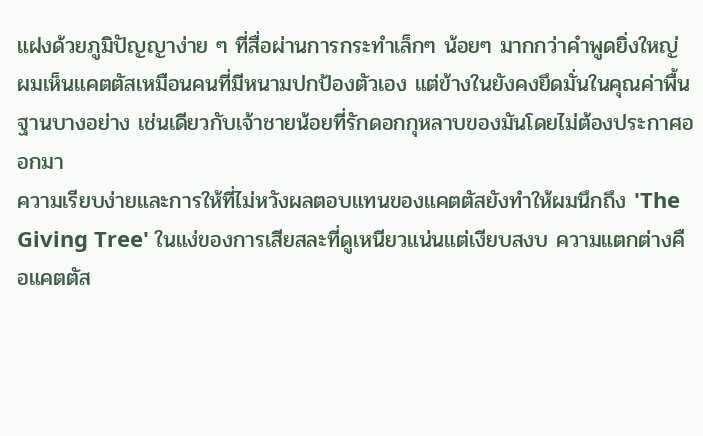แฝงด้วยภูมิปัญญาง่าย ๆ ที่สื่อผ่านการกระทำเล็กๆ น้อยๆ มากกว่าคำพูดยิ่งใหญ่ ผมเห็นแคตตัสเหมือนคนที่มีหนามปกป้องตัวเอง แต่ข้างในยังคงยึดมั่นในคุณค่าพื้นฐานบางอย่าง เช่นเดียวกับเจ้าชายน้อยที่รักดอกกุหลาบของมันโดยไม่ต้องประกาศออกมา
ความเรียบง่ายและการให้ที่ไม่หวังผลตอบแทนของแคตตัสยังทำให้ผมนึกถึง 'The Giving Tree' ในแง่ของการเสียสละที่ดูเหนียวแน่นแต่เงียบสงบ ความแตกต่างคือแคตตัส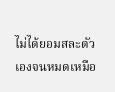ไม่ได้ยอมสละตัวเองจนหมดเหมือ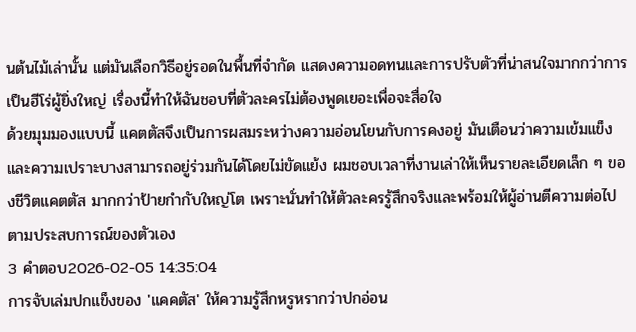นต้นไม้เล่านั้น แต่มันเลือกวิธีอยู่รอดในพื้นที่จำกัด แสดงความอดทนและการปรับตัวที่น่าสนใจมากกว่าการเป็นฮีโร่ผู้ยิ่งใหญ่ เรื่องนี้ทำให้ฉันชอบที่ตัวละครไม่ต้องพูดเยอะเพื่อจะสื่อใจ
ด้วยมุมมองแบบนี้ แคตตัสจึงเป็นการผสมระหว่างความอ่อนโยนกับการคงอยู่ มันเตือนว่าความเข้มแข็งและความเปราะบางสามารถอยู่ร่วมกันได้โดยไม่ขัดแย้ง ผมชอบเวลาที่งานเล่าให้เห็นรายละเอียดเล็ก ๆ ของชีวิตแคตตัส มากกว่าป้ายกำกับใหญ่โต เพราะนั่นทำให้ตัวละครรู้สึกจริงและพร้อมให้ผู้อ่านตีความต่อไปตามประสบการณ์ของตัวเอง
3 คำตอบ2026-02-05 14:35:04
การจับเล่มปกแข็งของ 'แคคตัส' ให้ความรู้สึกหรูหรากว่าปกอ่อน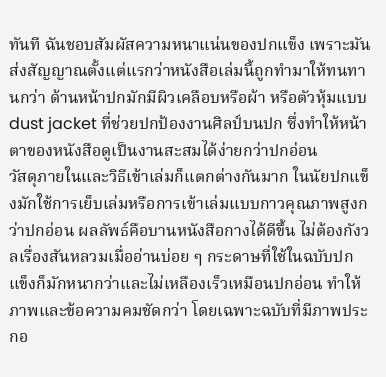ทันที ฉันชอบสัมผัสความหนาแน่นของปกแข็ง เพราะมันส่งสัญญาณตั้งแต่แรกว่าหนังสือเล่มนี้ถูกทำมาให้ทนทานกว่า ด้านหน้าปกมักมีผิวเคลือบหรือผ้า หรือตัวหุ้มแบบ dust jacket ที่ช่วยปกป้องงานศิลป์บนปก ซึ่งทำให้หน้าตาของหนังสือดูเป็นงานสะสมได้ง่ายกว่าปกอ่อน
วัสดุภายในและวิธีเข้าเล่มก็แตกต่างกันมาก ในนัยปกแข็งมักใช้การเย็บเล่มหรือการเข้าเล่มแบบกาวคุณภาพสูงกว่าปกอ่อน ผลลัพธ์คือบานหนังสือกางได้ดีขึ้น ไม่ต้องกังวลเรื่องสันหลวมเมื่ออ่านบ่อย ๆ กระดาษที่ใช้ในฉบับปกแข็งก็มักหนากว่าและไม่เหลืองเร็วเหมือนปกอ่อน ทำให้ภาพและข้อความคมชัดกว่า โดยเฉพาะฉบับที่มีภาพประกอ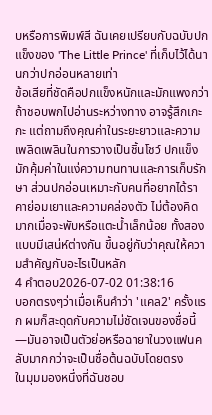บหรือการพิมพ์สี ฉันเคยเปรียบกับฉบับปกแข็งของ 'The Little Prince' ที่เก็บไว้ได้นานกว่าปกอ่อนหลายเท่า
ข้อเสียที่ชัดคือปกแข็งหนักและมักแพงกว่า ถ้าชอบพกไปอ่านระหว่างทาง อาจรู้สึกเกะกะ แต่ถามถึงคุณค่าในระยะยาวและความเพลิดเพลินในการวางเป็นชิ้นโชว์ ปกแข็งมักคุ้มค่าในแง่ความทนทานและการเก็บรักษา ส่วนปกอ่อนเหมาะกับคนที่อยากได้ราคาย่อมเยาและความคล่องตัว ไม่ต้องคิดมากเมื่อจะพับหรือแตะน้ำเล็กน้อย ทั้งสองแบบมีเสน่ห์ต่างกัน ขึ้นอยู่กับว่าคุณให้ความสำคัญกับอะไรเป็นหลัก
4 คำตอบ2026-07-02 01:38:16
บอกตรงๆว่าเมื่อเห็นคำว่า 'แคล2' ครั้งแรก ผมก็สะดุดกับความไม่ชัดเจนของชื่อนี้—มันอาจเป็นตัวย่อหรือฉายาในวงแฟนคลับมากกว่าจะเป็นชื่อต้นฉบับโดยตรง
ในมุมมองหนึ่งที่ฉันชอบ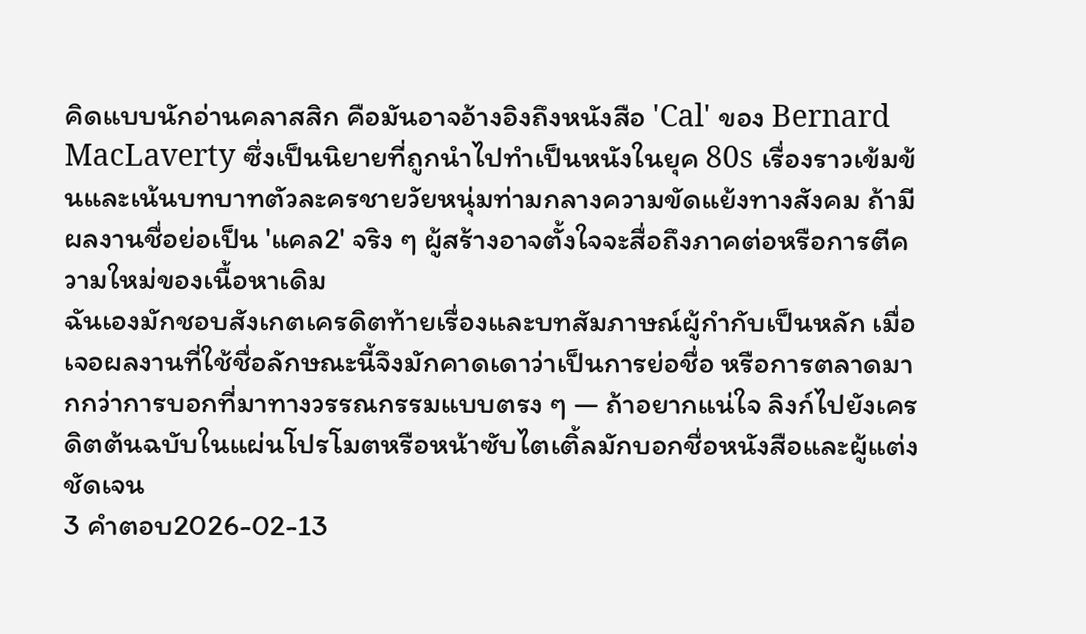คิดแบบนักอ่านคลาสสิก คือมันอาจอ้างอิงถึงหนังสือ 'Cal' ของ Bernard MacLaverty ซึ่งเป็นนิยายที่ถูกนำไปทำเป็นหนังในยุค 80s เรื่องราวเข้มข้นและเน้นบทบาทตัวละครชายวัยหนุ่มท่ามกลางความขัดแย้งทางสังคม ถ้ามีผลงานชื่อย่อเป็น 'แคล2' จริง ๆ ผู้สร้างอาจตั้งใจจะสื่อถึงภาคต่อหรือการตีความใหม่ของเนื้อหาเดิม
ฉันเองมักชอบสังเกตเครดิตท้ายเรื่องและบทสัมภาษณ์ผู้กำกับเป็นหลัก เมื่อเจอผลงานที่ใช้ชื่อลักษณะนี้จึงมักคาดเดาว่าเป็นการย่อชื่อ หรือการตลาดมากกว่าการบอกที่มาทางวรรณกรรมแบบตรง ๆ — ถ้าอยากแน่ใจ ลิงก์ไปยังเครดิตต้นฉบับในแผ่นโปรโมตหรือหน้าซับไตเติ้ลมักบอกชื่อหนังสือและผู้แต่งชัดเจน
3 คำตอบ2026-02-13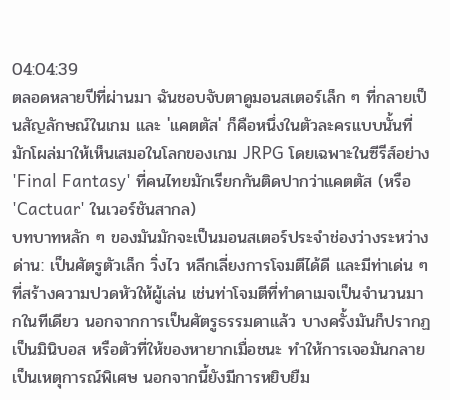04:04:39
ตลอดหลายปีที่ผ่านมา ฉันชอบจับตาดูมอนสเตอร์เล็ก ๆ ที่กลายเป็นสัญลักษณ์ในเกม และ 'แคตตัส' ก็คือหนึ่งในตัวละครแบบนั้นที่มักโผล่มาให้เห็นเสมอในโลกของเกม JRPG โดยเฉพาะในซีรีส์อย่าง 'Final Fantasy' ที่คนไทยมักเรียกกันติดปากว่าแคตตัส (หรือ 'Cactuar' ในเวอร์ชันสากล)
บทบาทหลัก ๆ ของมันมักจะเป็นมอนสเตอร์ประจำช่องว่างระหว่างด่าน: เป็นศัตรูตัวเล็ก วิ่งไว หลีกเลี่ยงการโจมตีได้ดี และมีท่าเด่น ๆ ที่สร้างความปวดหัวให้ผู้เล่น เช่นท่าโจมตีที่ทำดาเมจเป็นจำนวนมากในทีเดียว นอกจากการเป็นศัตรูธรรมดาแล้ว บางครั้งมันก็ปรากฏเป็นมินิบอส หรือตัวที่ให้ของหายากเมื่อชนะ ทำให้การเจอมันกลายเป็นเหตุการณ์พิเศษ นอกจากนี้ยังมีการหยิบยืม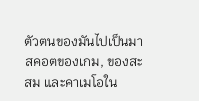ตัวตนของมันไปเป็นมาสคอตของเกม, ของสะสม และคาเมโอใน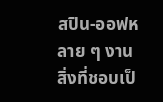สปิน-ออฟหลาย ๆ งาน
สิ่งที่ชอบเป็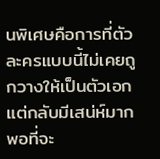นพิเศษคือการที่ตัวละครแบบนี้ไม่เคยถูกวางให้เป็นตัวเอก แต่กลับมีเสน่ห์มากพอที่จะ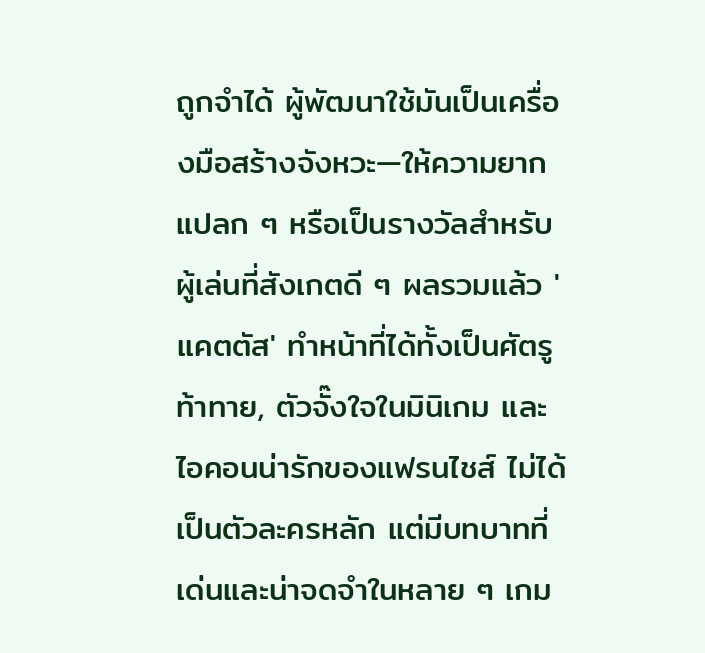ถูกจำได้ ผู้พัฒนาใช้มันเป็นเครื่องมือสร้างจังหวะ—ให้ความยากแปลก ๆ หรือเป็นรางวัลสำหรับผู้เล่นที่สังเกตดี ๆ ผลรวมแล้ว 'แคตตัส' ทำหน้าที่ได้ทั้งเป็นศัตรูท้าทาย, ตัวจั๊งใจในมินิเกม และไอคอนน่ารักของแฟรนไชส์ ไม่ได้เป็นตัวละครหลัก แต่มีบทบาทที่เด่นและน่าจดจำในหลาย ๆ เกม